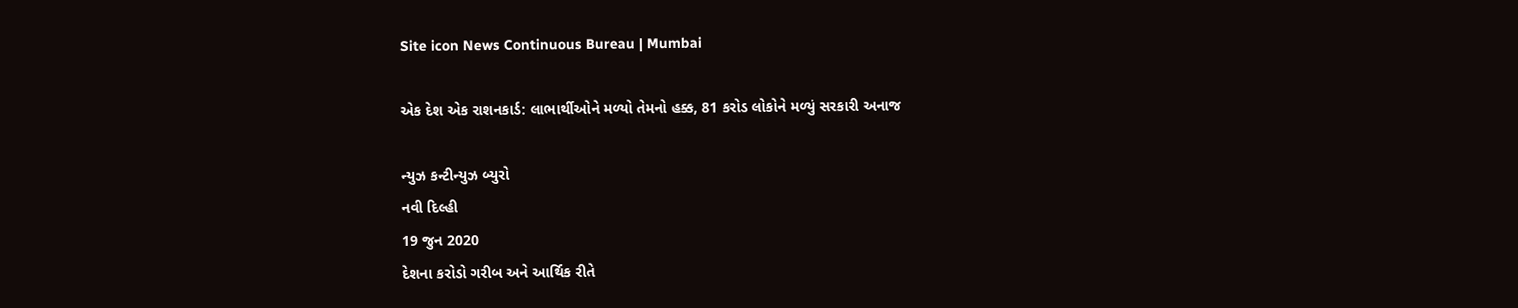Site icon News Continuous Bureau | Mumbai

એક દેશ એક રાશનકાર્ડ: લાભાર્થીઓને મળ્યો તેમનો હક્ક, 81 કરોડ લોકોને મળ્યું સરકારી અનાજ

ન્યુઝ કન્ટીન્યુઝ બ્યુરો
નવી દિલ્હી
19 જુન 2020
દેશના કરોડો ગરીબ અને આર્થિક રીતે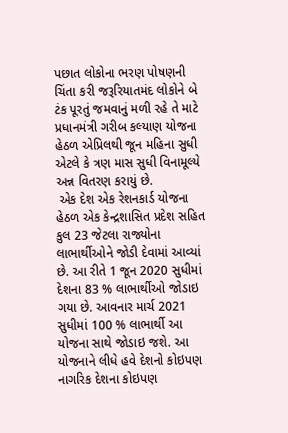પછાત લોકોના ભરણ પોષણની ચિંતા કરી જરૂરિયાતમંદ લોકોને બે ટંક પૂરતું જમવાનું મળી રહે તે માટે પ્રધાનમંત્રી ગરીબ કલ્યાણ યોજના હેઠળ એપ્રિલથી જૂન મહિના સુધી એટલે કે ત્રણ માસ સુધી વિનામૂલ્યે અન્ન વિતરણ કરાયું છે.
 એક દેશ એક રેશનકાર્ડ યોજના હેઠળ એક કેન્દ્રશાસિત પ્રદેશ સહિત કુલ 23 જેટલા રાજ્યોના લાભાર્થીઓને જોડી દેવામાં આવ્યાં છે. આ રીતે 1 જૂન 2020 સુધીમાં દેશના 83 % લાભાર્થીઓ જોડાઇ ગયા છે. આવનાર માર્ચ 2021 સુધીમાં 100 % લાભાર્થી આ યોજના સાથે જોડાઇ જશે. આ યોજનાને લીધે હવે દેશનો કોઇપણ નાગરિક દેશના કોઇપણ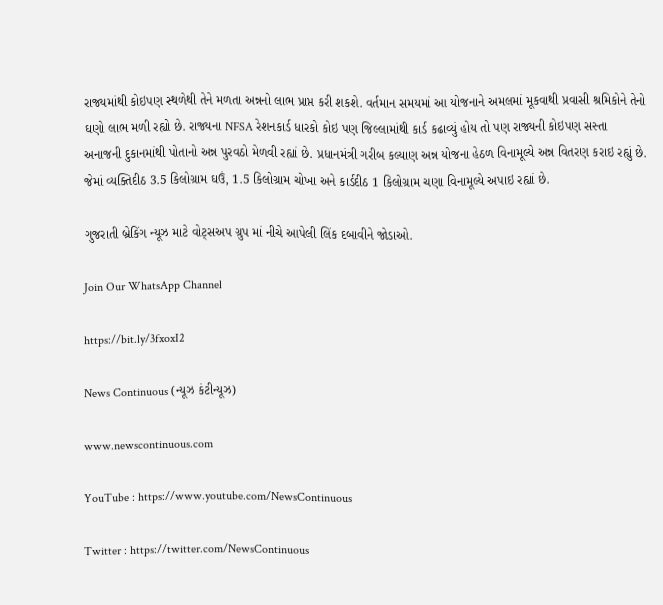રાજ્યમાંથી કોઇપણ સ્થળેથી તેને મળતા અન્નનો લાભ પ્રાપ્ત કરી શકશે. વર્તમાન સમયમાં આ યોજનાને અમલમાં મૂકવાથી પ્રવાસી શ્રમિકોને તેનો ઘણો લાભ મળી રહ્યો છે. રાજ્યના NFSA રેશનકાર્ડ ધારકો કોઇ પણ જિલ્લામાંથી કાર્ડ કઢાવ્યું હોય તો પણ રાજ્યની કોઇપણ સસ્તા અનાજની દુકાનમાંથી પોતાનો અન્ન પુરવઠો મેળવી રહ્યાં છે. પ્રધાનમંત્રી ગરીબ કલ્યાણ અન્ન યોજના હેઠળ વિનામૂલ્યે અન્ન વિતરણ કરાઇ રહ્યું છે. જેમાં વ્યક્તિદીઠ 3.5 કિલોગ્રામ ઘઉં, 1.5 કિલોગ્રામ ચોખા અને કાર્ડદીઠ 1 કિલોગ્રામ ચણા વિનામૂલ્યે અપાઇ રહ્યાં છે.

ગુજરાતી બ્રેકિંગ ન્યૂઝ માટે વોટ્સઅપ ગ્રુપ માં નીચે આપેલી લિંક દબાવીને જોડાઓ.

Join Our WhatsApp Channel

https://bit.ly/3fxoxI2

News Continuous (ન્યૂઝ કંટીન્યૂઝ)

www.newscontinuous.com

YouTube : https://www.youtube.com/NewsContinuous

Twitter : https://twitter.com/NewsContinuous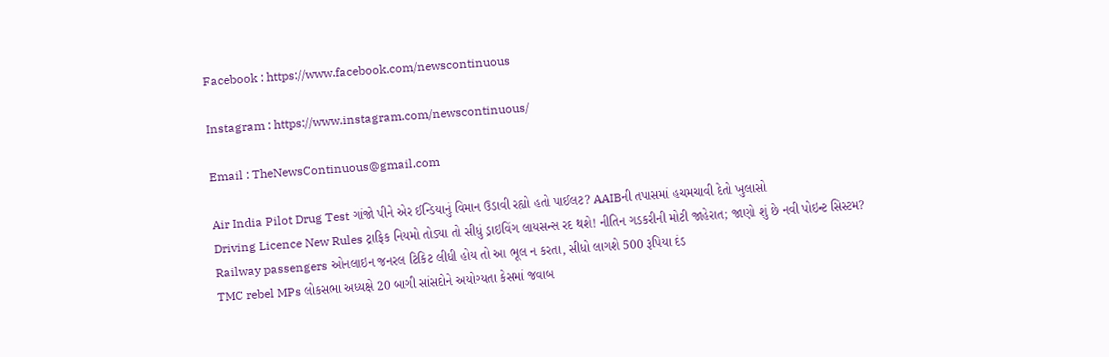Facebook : https://www.facebook.com/newscontinuous

Instagram : https://www.instagram.com/newscontinuous/

Email : TheNewsContinuous@gmail.com

Air India Pilot Drug Test ગાંજો પીને એર ઈન્ડિયાનું વિમાન ઉડાવી રહ્યો હતો પાઈલટ? AAIBની તપાસમાં હચમચાવી દેતો ખુલાસો
Driving Licence New Rules ટ્રાફિક નિયમો તોડ્યા તો સીધું ડ્રાઇવિંગ લાયસન્સ રદ થશે! નીતિન ગડકરીની મોટી જાહેરાત; જાણો શું છે નવી પોઇન્ટ સિસ્ટમ?
Railway passengers ઓનલાઇન જનરલ ટિકિટ લીધી હોય તો આ ભૂલ ન કરતા, સીધો લાગશે 500 રૂપિયા દંડ
TMC rebel MPs લોકસભા અધ્યક્ષે 20 બાગી સાંસદોને અયોગ્યતા કેસમાં જવાબ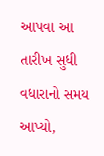આપવા આ તારીખ સુધી વધારાનો સમય આપ્યો,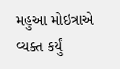મહુઆ મોઇત્રાએ વ્યક્ત કર્યું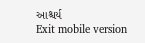આશ્ચર્ય
Exit mobile version